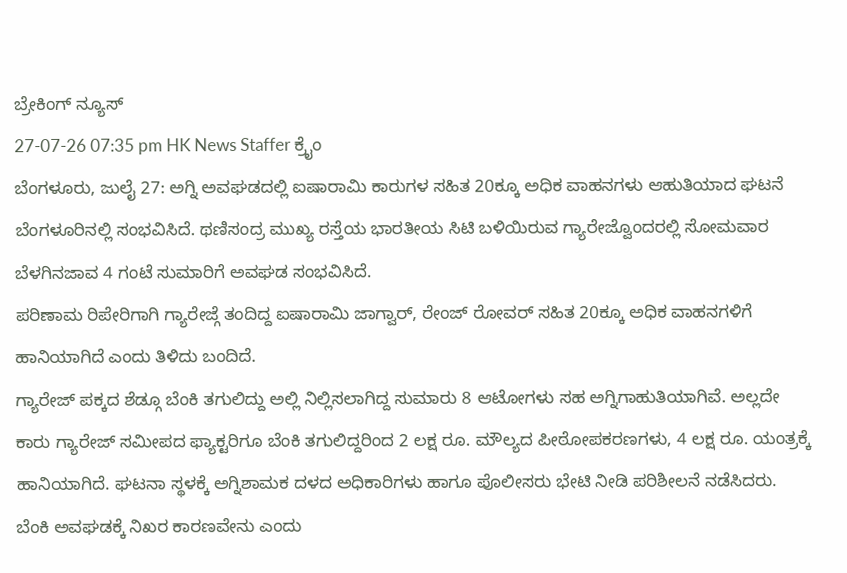ಬ್ರೇಕಿಂಗ್ ನ್ಯೂಸ್
27-07-26 07:35 pm HK News Staffer ಕ್ರೈಂ
ಬೆಂಗಳೂರು, ಜುಲೈ 27: ಅಗ್ನಿ ಅವಘಡದಲ್ಲಿ ಐಷಾರಾಮಿ ಕಾರುಗಳ ಸಹಿತ 20ಕ್ಕೂ ಅಧಿಕ ವಾಹನಗಳು ಆಹುತಿಯಾದ ಘಟನೆ ಬೆಂಗಳೂರಿನಲ್ಲಿ ಸಂಭವಿಸಿದೆ. ಥಣಿಸಂದ್ರ ಮುಖ್ಯ ರಸ್ತೆಯ ಭಾರತೀಯ ಸಿಟಿ ಬಳಿಯಿರುವ ಗ್ಯಾರೇಜ್ವೊಂದರಲ್ಲಿ ಸೋಮವಾರ ಬೆಳಗಿನಜಾವ 4 ಗಂಟೆ ಸುಮಾರಿಗೆ ಅವಘಡ ಸಂಭವಿಸಿದೆ.
ಪರಿಣಾಮ ರಿಪೇರಿಗಾಗಿ ಗ್ಯಾರೇಜ್ಗೆ ತಂದಿದ್ದ ಐಷಾರಾಮಿ ಜಾಗ್ವಾರ್, ರೇಂಜ್ ರೋವರ್ ಸಹಿತ 20ಕ್ಕೂ ಅಧಿಕ ವಾಹನಗಳಿಗೆ ಹಾನಿಯಾಗಿದೆ ಎಂದು ತಿಳಿದು ಬಂದಿದೆ.
ಗ್ಯಾರೇಜ್ ಪಕ್ಕದ ಶೆಡ್ಗೂ ಬೆಂಕಿ ತಗುಲಿದ್ದು ಅಲ್ಲಿ ನಿಲ್ಲಿಸಲಾಗಿದ್ದ ಸುಮಾರು 8 ಆಟೋಗಳು ಸಹ ಅಗ್ನಿಗಾಹುತಿಯಾಗಿವೆ. ಅಲ್ಲದೇ ಕಾರು ಗ್ಯಾರೇಜ್ ಸಮೀಪದ ಫ್ಯಾಕ್ಟರಿಗೂ ಬೆಂಕಿ ತಗುಲಿದ್ದರಿಂದ 2 ಲಕ್ಷ ರೂ. ಮೌಲ್ಯದ ಪೀಠೋಪಕರಣಗಳು, 4 ಲಕ್ಷ ರೂ. ಯಂತ್ರಕ್ಕೆ ಹಾನಿಯಾಗಿದೆ. ಘಟನಾ ಸ್ಥಳಕ್ಕೆ ಅಗ್ನಿಶಾಮಕ ದಳದ ಅಧಿಕಾರಿಗಳು ಹಾಗೂ ಪೊಲೀಸರು ಭೇಟಿ ನೀಡಿ ಪರಿಶೀಲನೆ ನಡೆಸಿದರು.
ಬೆಂಕಿ ಅವಘಡಕ್ಕೆ ನಿಖರ ಕಾರಣವೇನು ಎಂದು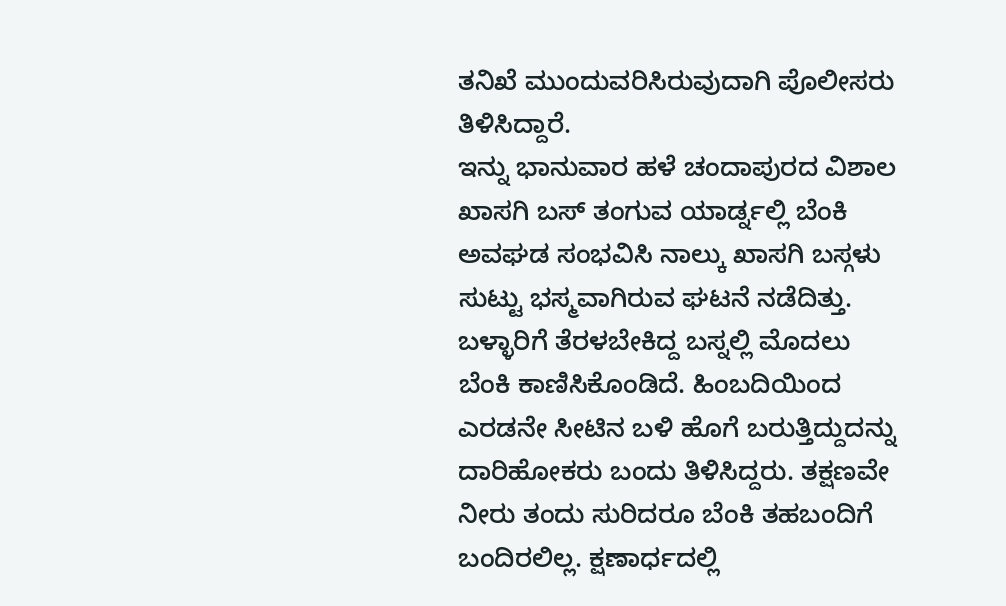ತನಿಖೆ ಮುಂದುವರಿಸಿರುವುದಾಗಿ ಪೊಲೀಸರು ತಿಳಿಸಿದ್ದಾರೆ.
ಇನ್ನು ಭಾನುವಾರ ಹಳೆ ಚಂದಾಪುರದ ವಿಶಾಲ ಖಾಸಗಿ ಬಸ್ ತಂಗುವ ಯಾರ್ಡ್ನಲ್ಲಿ ಬೆಂಕಿ ಅವಘಡ ಸಂಭವಿಸಿ ನಾಲ್ಕು ಖಾಸಗಿ ಬಸ್ಗಳು ಸುಟ್ಟು ಭಸ್ಮವಾಗಿರುವ ಘಟನೆ ನಡೆದಿತ್ತು.
ಬಳ್ಳಾರಿಗೆ ತೆರಳಬೇಕಿದ್ದ ಬಸ್ನಲ್ಲಿ ಮೊದಲು ಬೆಂಕಿ ಕಾಣಿಸಿಕೊಂಡಿದೆ. ಹಿಂಬದಿಯಿಂದ ಎರಡನೇ ಸೀಟಿನ ಬಳಿ ಹೊಗೆ ಬರುತ್ತಿದ್ದುದನ್ನು ದಾರಿಹೋಕರು ಬಂದು ತಿಳಿಸಿದ್ದರು. ತಕ್ಷಣವೇ ನೀರು ತಂದು ಸುರಿದರೂ ಬೆಂಕಿ ತಹಬಂದಿಗೆ ಬಂದಿರಲಿಲ್ಲ. ಕ್ಷಣಾರ್ಧದಲ್ಲಿ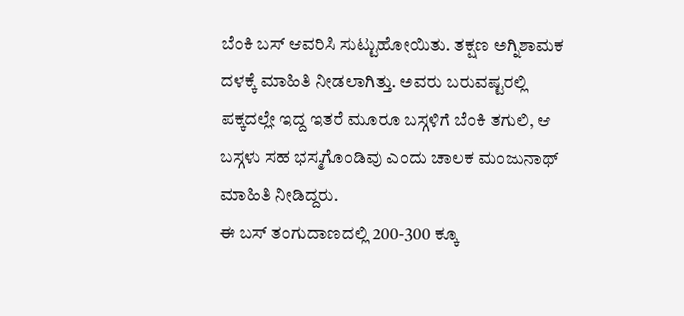ಬೆಂಕಿ ಬಸ್ ಆವರಿಸಿ ಸುಟ್ಟುಹೋಯಿತು. ತಕ್ಷಣ ಅಗ್ನಿಶಾಮಕ ದಳಕ್ಕೆ ಮಾಹಿತಿ ನೀಡಲಾಗಿತ್ತು. ಅವರು ಬರುವಷ್ಟರಲ್ಲಿ ಪಕ್ಕದಲ್ಲೇ ಇದ್ದ ಇತರೆ ಮೂರೂ ಬಸ್ಗಳಿಗೆ ಬೆಂಕಿ ತಗುಲಿ, ಆ ಬಸ್ಗಳು ಸಹ ಭಸ್ಮಗೊಂಡಿವು ಎಂದು ಚಾಲಕ ಮಂಜುನಾಥ್ ಮಾಹಿತಿ ನೀಡಿದ್ದರು.
ಈ ಬಸ್ ತಂಗುದಾಣದಲ್ಲಿ 200-300 ಕ್ಕೂ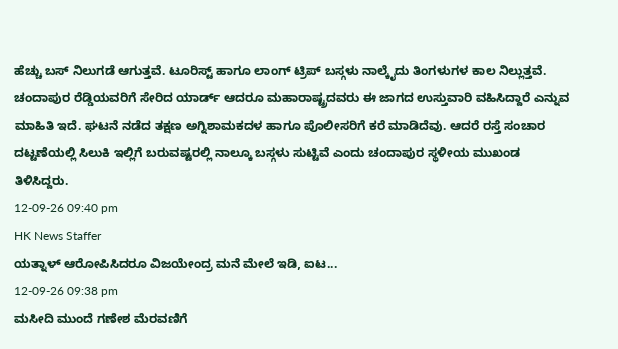ಹೆಚ್ಚು ಬಸ್ ನಿಲುಗಡೆ ಆಗುತ್ತವೆ. ಟೂರಿಸ್ಟ್ ಹಾಗೂ ಲಾಂಗ್ ಟ್ರಿಪ್ ಬಸ್ಗಳು ನಾಲ್ಕೈದು ತಿಂಗಳುಗಳ ಕಾಲ ನಿಲ್ಲುತ್ತವೆ. ಚಂದಾಪುರ ರೆಡ್ಡಿಯವರಿಗೆ ಸೇರಿದ ಯಾರ್ಡ್ ಆದರೂ ಮಹಾರಾಷ್ಟ್ರದವರು ಈ ಜಾಗದ ಉಸ್ತುವಾರಿ ವಹಿಸಿದ್ದಾರೆ ಎನ್ನುವ ಮಾಹಿತಿ ಇದೆ. ಘಟನೆ ನಡೆದ ತಕ್ಷಣ ಅಗ್ನಿಶಾಮಕದಳ ಹಾಗೂ ಪೊಲೀಸರಿಗೆ ಕರೆ ಮಾಡಿದೆವು. ಆದರೆ ರಸ್ತೆ ಸಂಚಾರ ದಟ್ಟಣೆಯಲ್ಲಿ ಸಿಲುಕಿ ಇಲ್ಲಿಗೆ ಬರುವಷ್ಟರಲ್ಲಿ ನಾಲ್ಕೂ ಬಸ್ಗಳು ಸುಟ್ಟಿವೆ ಎಂದು ಚಂದಾಪುರ ಸ್ಥಳೀಯ ಮುಖಂಡ ತಿಳಿಸಿದ್ದರು.
12-09-26 09:40 pm
HK News Staffer
ಯತ್ನಾಳ್ ಆರೋಪಿಸಿದರೂ ವಿಜಯೇಂದ್ರ ಮನೆ ಮೇಲೆ ಇಡಿ, ಐಟ...
12-09-26 09:38 pm
ಮಸೀದಿ ಮುಂದೆ ಗಣೇಶ ಮೆರವಣಿಗೆ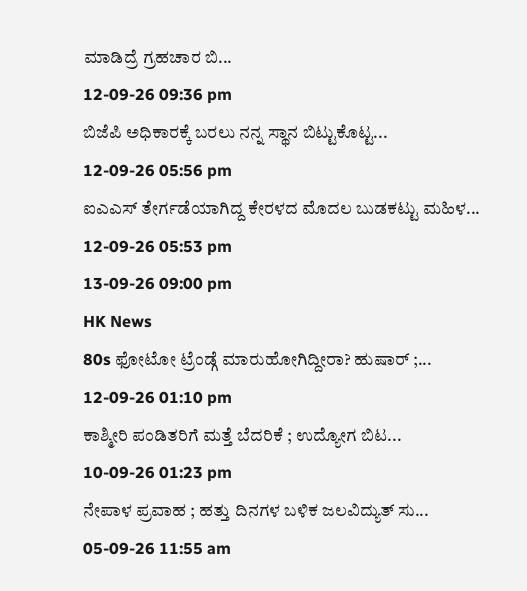ಮಾಡಿದ್ರೆ ಗ್ರಹಚಾರ ಬಿ...
12-09-26 09:36 pm
ಬಿಜೆಪಿ ಅಧಿಕಾರಕ್ಕೆ ಬರಲು ನನ್ನ ಸ್ಥಾನ ಬಿಟ್ಟುಕೊಟ್ಟ...
12-09-26 05:56 pm
ಐಎಎಸ್ ತೇರ್ಗಡೆಯಾಗಿದ್ದ ಕೇರಳದ ಮೊದಲ ಬುಡಕಟ್ಟು ಮಹಿಳ...
12-09-26 05:53 pm
13-09-26 09:00 pm
HK News
80s ಫೋಟೋ ಟ್ರೆಂಡ್ಗೆ ಮಾರುಹೋಗಿದ್ದೀರಾ? ಹುಷಾರ್ ;...
12-09-26 01:10 pm
ಕಾಶ್ಮೀರಿ ಪಂಡಿತರಿಗೆ ಮತ್ತೆ ಬೆದರಿಕೆ ; ಉದ್ಯೋಗ ಬಿಟ...
10-09-26 01:23 pm
ನೇಪಾಳ ಪ್ರವಾಹ ; ಹತ್ತು ದಿನಗಳ ಬಳಿಕ ಜಲವಿದ್ಯುತ್ ಸು...
05-09-26 11:55 am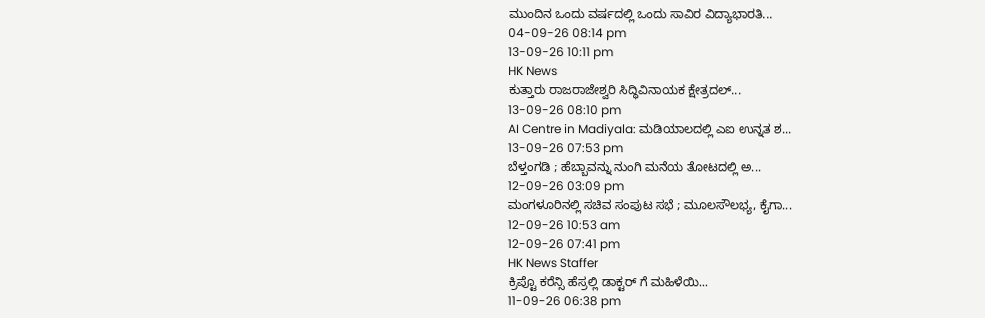ಮುಂದಿನ ಒಂದು ವರ್ಷದಲ್ಲಿ ಒಂದು ಸಾವಿರ ವಿದ್ಯಾಭಾರತಿ...
04-09-26 08:14 pm
13-09-26 10:11 pm
HK News
ಕುತ್ತಾರು ರಾಜರಾಜೇಶ್ವರಿ ಸಿದ್ಧಿವಿನಾಯಕ ಕ್ಷೇತ್ರದಲ್...
13-09-26 08:10 pm
AI Centre in Madiyala: ಮಡಿಯಾಲದಲ್ಲಿ ಎಐ ಉನ್ನತ ಶ...
13-09-26 07:53 pm
ಬೆಳ್ತಂಗಡಿ ; ಹೆಬ್ಬಾವನ್ನು ನುಂಗಿ ಮನೆಯ ತೋಟದಲ್ಲಿ ಅ...
12-09-26 03:09 pm
ಮಂಗಳೂರಿನಲ್ಲಿ ಸಚಿವ ಸಂಪುಟ ಸಭೆ ; ಮೂಲಸೌಲಭ್ಯ, ಕೈಗಾ...
12-09-26 10:53 am
12-09-26 07:41 pm
HK News Staffer
ಕ್ರಿಪ್ಟೊ ಕರೆನ್ಸಿ ಹೆಸ್ರಲ್ಲಿ ಡಾಕ್ಟರ್ ಗೆ ಮಹಿಳೆಯಿ...
11-09-26 06:38 pm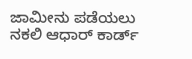ಜಾಮೀನು ಪಡೆಯಲು ನಕಲಿ ಆಧಾರ್ ಕಾರ್ಡ್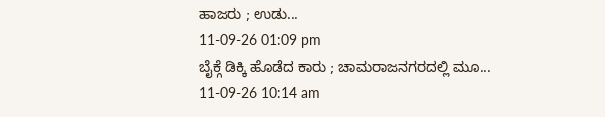ಹಾಜರು ; ಉಡು...
11-09-26 01:09 pm
ಬೈಕ್ಗೆ ಡಿಕ್ಕಿ ಹೊಡೆದ ಕಾರು ; ಚಾಮರಾಜನಗರದಲ್ಲಿ ಮೂ...
11-09-26 10:14 am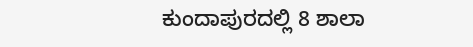ಕುಂದಾಪುರದಲ್ಲಿ 8 ಶಾಲಾ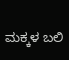ಮಕ್ಕಳ ಬಲಿ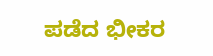ಪಡೆದ ಭೀಕರ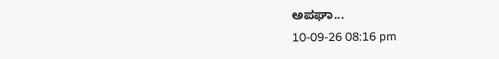ಅಪಘಾ...
10-09-26 08:16 pm